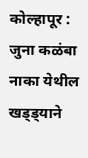कोल्हापूर : जुना कळंबा नाका येथील खड्ड्याने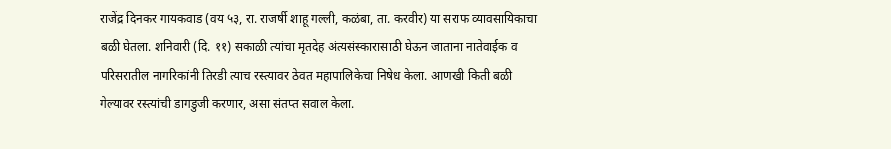राजेंद्र दिनकर गायकवाड (वय ५३, रा. राजर्षी शाहू गल्ली, कळंबा, ता. करवीर) या सराफ व्यावसायिकाचा बळी घेतला. शनिवारी (दि. ११) सकाळी त्यांचा मृतदेह अंत्यसंस्कारासाठी घेऊन जाताना नातेवाईक व परिसरातील नागरिकांनी तिरडी त्याच रस्त्यावर ठेवत महापालिकेचा निषेध केला. आणखी किती बळी गेल्यावर रस्त्यांची डागडुजी करणार, असा संतप्त सवाल केला.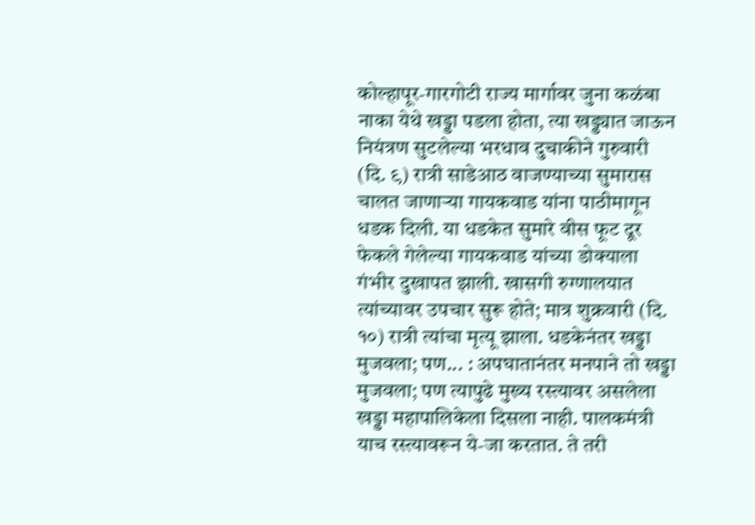कोल्हापूर-गारगोटी राज्य मार्गावर जुना कळंबा नाका येथे खड्डा पडला होता, त्या खड्ड्यात जाऊन नियंत्रण सुटलेल्या भरधाव दुचाकीने गुरुवारी (दि. ९) रात्री साडेआठ वाजण्याच्या सुमारास चालत जाणाऱ्या गायकवाड यांना पाठीमागून धडक दिली. या धडकेत सुमारे वीस फूट दूर फेकले गेलेल्या गायकवाड यांच्या डोक्याला गंभीर दुखापत झाली. खासगी रुग्णालयात त्यांच्यावर उपचार सुरू होते; मात्र शुक्रवारी (दि. १०) रात्री त्यांचा मृत्यू झाला. धडकेनंतर खड्डा मुजवला; पण... : अपघातानंतर मनपाने तो खड्डा मुजवला; पण त्यापुढे मुख्य रस्त्यावर असलेला खड्डा महापालिकेला दिसला नाही. पालकमंत्री याच रस्त्यावरून ये-जा करतात. ते तरी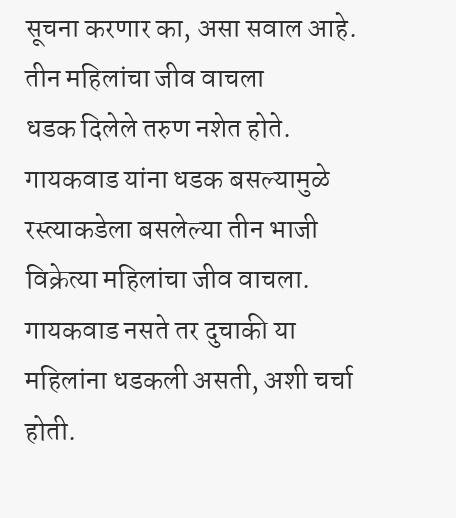सूचना करणार का, असा सवाल आहे.
तीन महिलांचा जीव वाचला
धडक दिलेले तरुण नशेत होते. गायकवाड यांना धडक बसल्यामुळे रस्त्याकडेला बसलेल्या तीन भाजी विक्रेत्या महिलांचा जीव वाचला. गायकवाड नसते तर दुचाकी या महिलांना धडकली असती, अशी चर्चा होती.